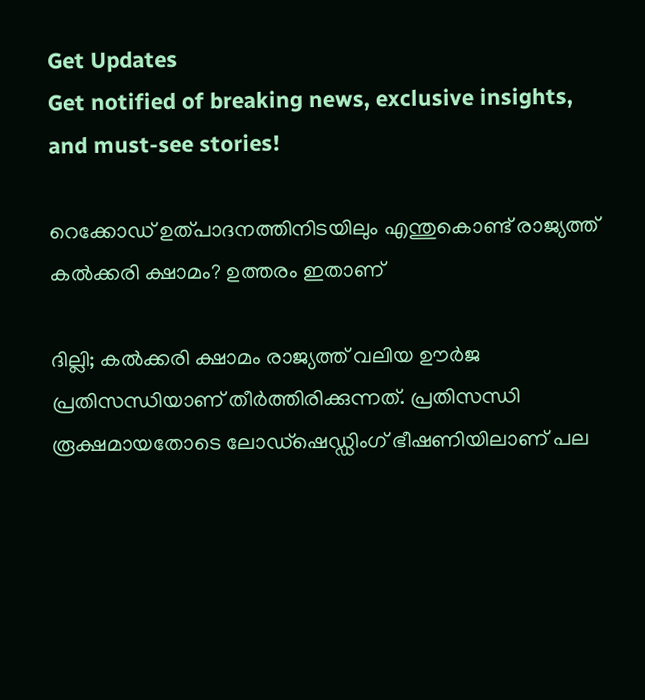Get Updates
Get notified of breaking news, exclusive insights, and must-see stories!

റെക്കോഡ് ഉത്പാദനത്തിനിടയിലും എന്തുകൊണ്ട് രാജ്യത്ത് കൽക്കരി ക്ഷാമം? ഉത്തരം ഇതാണ്

ദില്ലി; കൽക്കരി ക്ഷാമം രാജ്യത്ത് വലിയ ഊർജ പ്രതിസന്ധിയാണ് തീർത്തിരിക്കുന്നത്. പ്രതിസന്ധി രൂക്ഷമായതോടെ ലോഡ്‌ഷെഡ്ഡിംഗ് ഭീഷണിയിലാണ് പല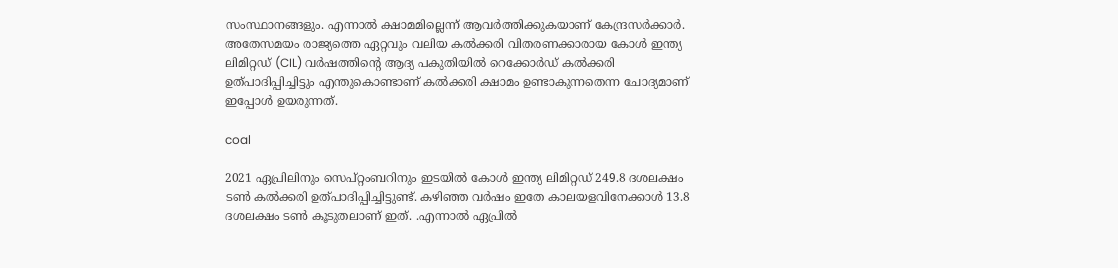സംസ്ഥാനങ്ങളും. എന്നാൽ ക്ഷാമമില്ലെന്ന് ആവർത്തിക്കുകയാണ് കേന്ദ്രസർക്കാർ. അതേസമയം രാജ്യത്തെ ഏറ്റവും വലിയ കൽക്കരി വിതരണക്കാരായ കോൾ ഇന്ത്യ ലിമിറ്റഡ് (CIL) വർഷത്തിന്റെ ആദ്യ പകുതിയിൽ റെക്കോർഡ് കൽക്കരി ഉത്പാദിപ്പിച്ചിട്ടും എന്തുകൊണ്ടാണ് കൽക്കരി ക്ഷാമം ഉണ്ടാകുന്നതെന്ന ചോദ്യമാണ് ഇപ്പോൾ ഉയരുന്നത്.

coal

2021 ഏപ്രിലിനും സെപ്റ്റംബറിനും ഇടയിൽ കോൾ ഇന്ത്യ ലിമിറ്റഡ് 249.8 ദശലക്ഷം ടൺ കൽക്കരി ഉത്പാദിപ്പിച്ചിട്ടുണ്ട്. കഴിഞ്ഞ വർഷം ഇതേ കാലയളവിനേക്കാൾ 13.8 ദശലക്ഷം ടൺ കൂടുതലാണ് ഇത്. .എന്നാൽ ഏപ്രിൽ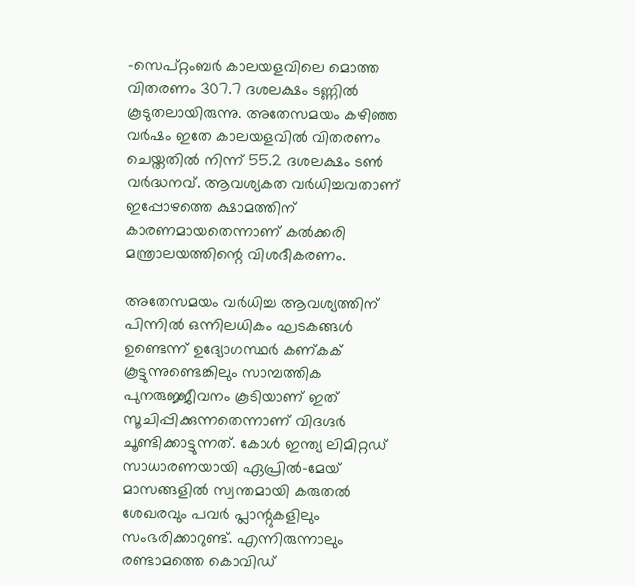-സെപ്റ്റംബർ കാലയളവിലെ മൊത്ത വിതരണം 307.7 ദശലക്ഷം ടണ്ണിൽ കൂടുതലായിരുന്നു. അതേസമയം കഴിഞ്ഞ വർഷം ഇതേ കാലയളവിൽ വിതരണം ചെയ്തതിൽ നിന്ന് 55.2 ദശലക്ഷം ടൺ വർദ്ധനവ്. ആവശ്യകത വർധിച്ചവതാണ് ഇപ്പോഴത്തെ ക്ഷാമത്തിന് കാരണമായതെന്നാണ് കൽക്കരി മന്ത്രാലയത്തിന്റെ വിശദീകരണം.

അതേസമയം വർധിച്ച ആവശ്യത്തിന് പിന്നിൽ ഒന്നിലധികം ഘടകങ്ങൾ ഉണ്ടെന്ന് ഉദ്യോഗസ്ഥർ കണ്കക് കൂട്ടുന്നുണ്ടെങ്കിലും സാമ്പത്തിക പുനരുജ്ജീവനം കൂടിയാണ് ഇത് സൂചിപ്പിക്കുന്നതെന്നാണ് വിദഗ്ദർ ചൂണ്ടിക്കാട്ടുന്നത്. കോൾ ഇന്ത്യ ലിമിറ്റഡ് സാധാരണയായി ഏപ്രിൽ-മേയ് മാസങ്ങളിൽ സ്വന്തമായി കരുതൽ ശേഖരവും പവർ പ്ലാന്റുകളിലും സംഭരിക്കാറുണ്ട്. എന്നിരുന്നാലും രണ്ടാമത്തെ കൊവിഡ്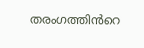തരംഗത്തിൻറെ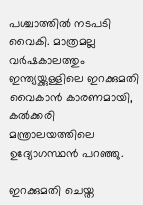പശ്ചാത്തിൽ നടപടി വൈകി. മാത്രമല്ല വർഷകാലത്തും ഇന്ത്യയ്ക്കുള്ളിലെ ഇറക്കുമതി വൈകാൻ കാരണമായി, കൽക്കരി മന്ത്രാലയത്തിലെ ഉദ്യോഗസ്ഥൻ പറഞ്ഞു.

ഇറക്കുമതി ചെയ്ത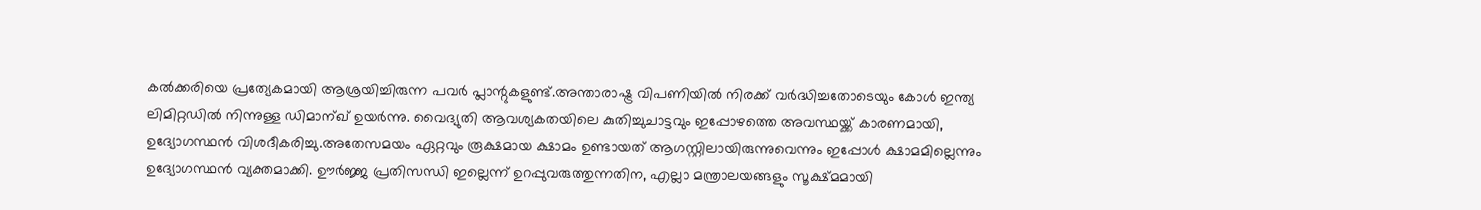കൽക്കരിയെ പ്രത്യേകമായി ആശ്രയിച്ചിരുന്ന പവർ പ്ലാന്റുകളുണ്ട്.അന്താരാഷ്ട്ര വിപണിയിൽ നിരക്ക് വർദ്ധിച്ചതോടെയും കോൾ ഇന്ത്യ ലിമിറ്റഡിൽ നിന്നുള്ള ഡിമാന്‌ഖ് ഉയർന്നു. വൈദ്യുതി ആവശ്യകതയിലെ കുതിച്ചുചാട്ടവും ഇപ്പോഴത്തെ അവസ്ഥയ്ക്ക് കാരണമായി, ഉദ്യോഗസ്ഥൻ വിശദീകരിച്ചു.അതേസമയം ഏറ്റവും രൂക്ഷമായ ക്ഷാമം ഉണ്ടായത് ആഗസ്റ്റിലായിരുന്നുവെന്നും ഇപ്പോൾ ക്ഷാമമില്ലെന്നും ഉദ്യോഗസ്ഥൻ വ്യക്തമാക്കി. ഊർജ്ജ പ്രതിസന്ധി ഇല്ലെന്ന് ഉറപ്പുവരുത്തുന്നതിന, എല്ലാ മന്ത്രാലയങ്ങളും സൂക്ഷ്മമായി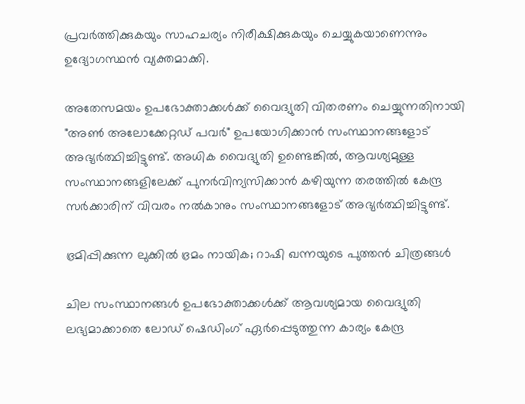പ്രവർത്തിക്കുകയും സാഹചര്യം നിരീക്ഷിക്കുകയും ചെയ്യുകയാണെന്നും ഉദ്യോഗസ്ഥൻ വ്യക്തമാക്കി.

അതേസമയം ഉപഭോക്താക്കൾക്ക് വൈദ്യുതി വിതരണം ചെയ്യുന്നതിനായി "അൺ അലോക്കേറ്റഡ് പവർ" ഉപയോഗിക്കാൻ സംസ്ഥാനങ്ങളോട് അഭ്യർത്ഥിച്ചിട്ടുണ്ട്. അധിക വൈദ്യുതി ഉണ്ടെങ്കിൽ, ആവശ്യമുള്ള സംസ്ഥാനങ്ങളിലേക്ക് പുനർവിന്യസിക്കാൻ കഴിയുന്ന തരത്തിൽ കേന്ദ്ര സർക്കാരിന് വിവരം നൽകാനും സംസ്ഥാനങ്ങളോട് അഭ്യർത്ഥിച്ചിട്ടുണ്ട്.

ഭ്രമിപ്പിക്കുന്ന ലുക്കില്‍ ഭ്രമം നായിക; റാഷി ഖന്നയുടെ പുത്തന്‍ ചിത്രങ്ങള്‍

ചില സംസ്ഥാനങ്ങൾ ഉപഭോക്താക്കൾക്ക് ആവശ്യമായ വൈദ്യുതി ലഭ്യമാക്കാതെ ലോഡ് ഷെഡിംഗ് ഏർപ്പെടുത്തുന്ന കാര്യം കേന്ദ്ര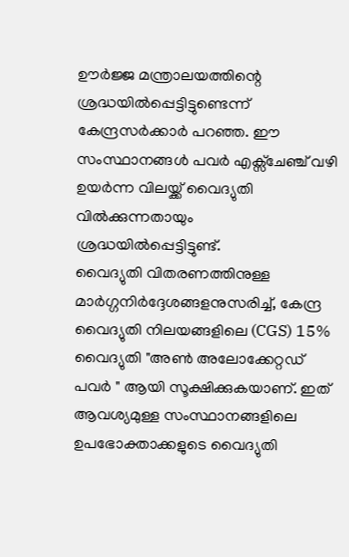ഊർജ്ജ മന്ത്രാലയത്തിന്റെ ശ്രദ്ധയിൽപ്പെട്ടിട്ടുണ്ടെന്ന് കേന്ദ്രസർക്കാർ പറഞ്ഞ. ഈ സംസ്ഥാനങ്ങൾ പവർ എക്സ്ചേഞ്ച് വഴി ഉയർന്ന വിലയ്ക്ക് വൈദ്യുതി വിൽക്കുന്നതായും ശ്രദ്ധയിൽപ്പെട്ടിട്ടുണ്ട്.
വൈദ്യുതി വിതരണത്തിനുള്ള മാർഗ്ഗനിർദ്ദേശങ്ങളനുസരിച്ച്, കേന്ദ്ര വൈദ്യുതി നിലയങ്ങളിലെ (CGS) 15% വൈദ്യുതി "അൺ അലോക്കേറ്റഡ് പവർ " ആയി സൂക്ഷിക്കുകയാണ്. ഇത് ആവശ്യമുള്ള സംസ്ഥാനങ്ങളിലെ ഉപഭോക്താക്കളുടെ വൈദ്യുതി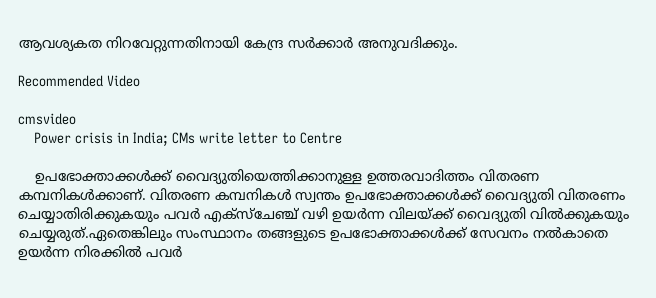ആവശ്യകത നിറവേറ്റുന്നതിനായി കേന്ദ്ര സർക്കാർ അനുവദിക്കും.

Recommended Video

cmsvideo
    Power crisis in India; CMs write letter to Centre

    ഉപഭോക്താക്കൾക്ക് വൈദ്യുതിയെത്തിക്കാനുള്ള ഉത്തരവാദിത്തം വിതരണ കമ്പനികൾക്കാണ്. വിതരണ കമ്പനികൾ സ്വന്തം ഉപഭോക്താക്കൾക്ക് വൈദ്യുതി വിതരണം ചെയ്യാതിരിക്കുകയും പവർ എക്സ്ചേഞ്ച് വഴി ഉയർന്ന വിലയ്ക്ക് വൈദ്യുതി വിൽക്കുകയും ചെയ്യരുത്.ഏതെങ്കിലും സംസ്ഥാനം തങ്ങളുടെ ഉപഭോക്താക്കൾക്ക് സേവനം നൽകാതെ ഉയർന്ന നിരക്കിൽ പവർ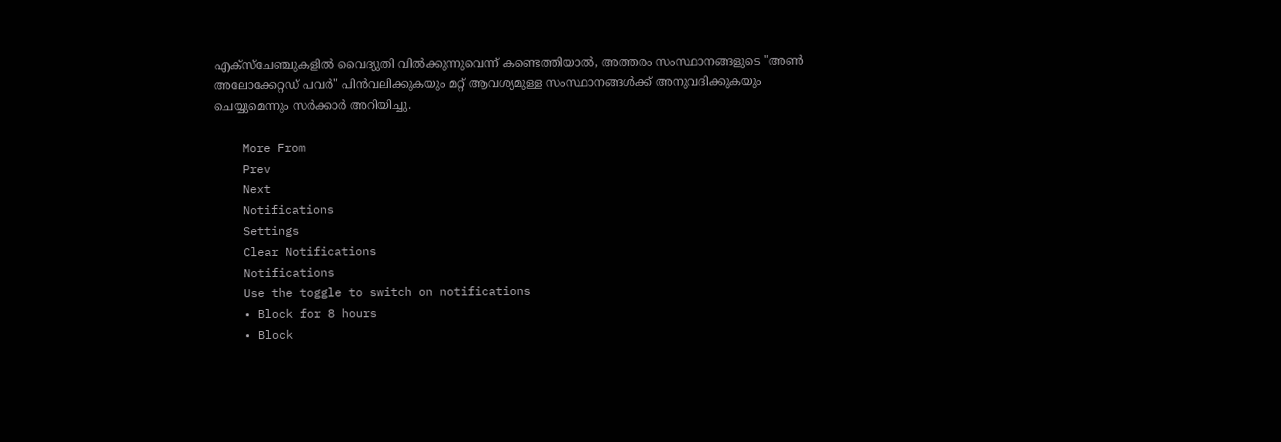എക്സ്ചേഞ്ചുകളിൽ വൈദ്യുതി വിൽക്കുന്നുവെന്ന് കണ്ടെത്തിയാൽ, അത്തരം സംസ്ഥാനങ്ങളുടെ "അൺ അലോക്കേറ്റഡ് പവർ" പിൻവലിക്കുകയും മറ്റ് ആവശ്യമുള്ള സംസ്ഥാനങ്ങൾക്ക് അനുവദിക്കുകയും ചെയ്യുമെന്നും സർക്കാർ അറിയിച്ചു.

    More From
    Prev
    Next
    Notifications
    Settings
    Clear Notifications
    Notifications
    Use the toggle to switch on notifications
    • Block for 8 hours
    • Block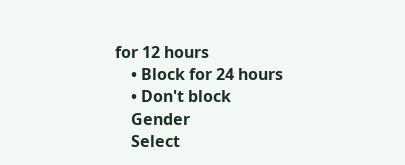for 12 hours
    • Block for 24 hours
    • Don't block
    Gender
    Select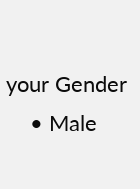your Gender
    • Male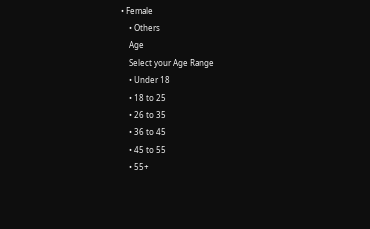• Female
    • Others
    Age
    Select your Age Range
    • Under 18
    • 18 to 25
    • 26 to 35
    • 36 to 45
    • 45 to 55
    • 55+